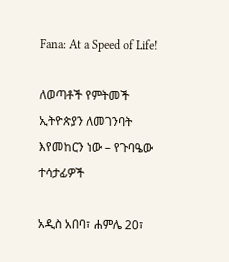Fana: At a Speed of Life!

ለወጣቶች የምትመች ኢትዮጵያን ለመገንባት እየመከርን ነው – የጉባዔው ተሳታፊዎች

አዲስ አበባ፣ ሐምሌ 20፣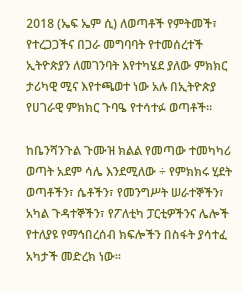2018 (ኤፍ ኤም ሲ) ለወጣቶች የምትመች፣ የተረጋጋችና በጋራ መግባባት የተመሰረተች ኢትዮጵያን ለመገንባት እየተካሄደ ያለው ምክክር ታሪካዊ ሚና እየተጫወተ ነው አሉ በኢትዮጵያ የሀገራዊ ምክክር ጉባዔ የተሳተፉ ወጣቶች።

ከቤንሻንጉል ጉሙዝ ክልል የመጣው ተመካካሪ ወጣት አደም ሳሌ እንደሚለው ÷ የምክክሩ ሂደት ወጣቶችን፣ ሴቶችን፣ የመንግሥት ሠራተኞችን፣ አካል ጉዳተኞችን፣ የፖለቲካ ፓርቲዎችንና ሌሎች የተለያዩ የማኅበረሰብ ክፍሎችን በስፋት ያሳተፈ አካታች መድረክ ነው።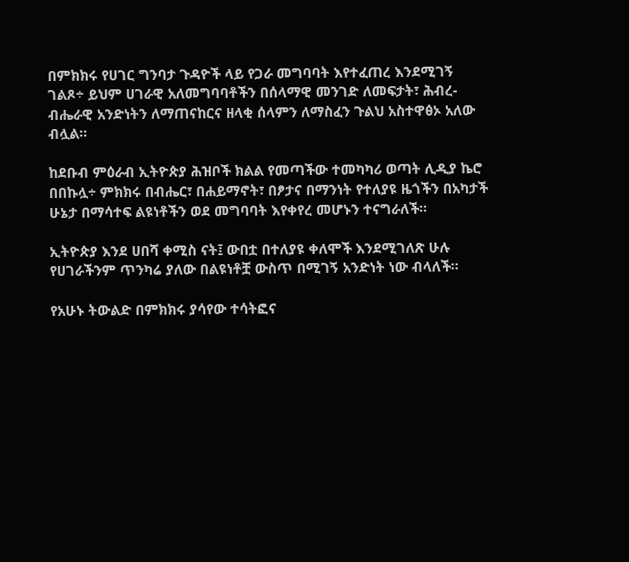በምክክሩ የሀገር ግንባታ ጉዳዮች ላይ የጋራ መግባባት እየተፈጠረ እንደሚገኝ ገልጾ÷ ይህም ሀገራዊ አለመግባባቶችን በሰላማዊ መንገድ ለመፍታት፣ ሕብረ-ብሔራዊ አንድነትን ለማጠናከርና ዘላቂ ሰላምን ለማስፈን ጉልህ አስተዋፅኦ አለው ብሏል።

ከደቡብ ምዕራብ ኢትዮጵያ ሕዝቦች ክልል የመጣችው ተመካካሪ ወጣት ሊዲያ ኬሮ በበኩሏ÷ ምክክሩ በብሔር፣ በሐይማኖት፣ በፆታና በማንነት የተለያዩ ዜጎችን በአካታች ሁኔታ በማሳተፍ ልዩነቶችን ወደ መግባባት እየቀየረ መሆኑን ተናግራለች።

ኢትዮጵያ እንደ ሀበሻ ቀሚስ ናት፤ ውበቷ በተለያዩ ቀለሞች እንደሚገለጽ ሁሉ የሀገራችንም ጥንካሬ ያለው በልዩነቶቿ ውስጥ በሚገኝ አንድነት ነው ብላለች።

የአሁኑ ትውልድ በምክክሩ ያሳየው ተሳትፎና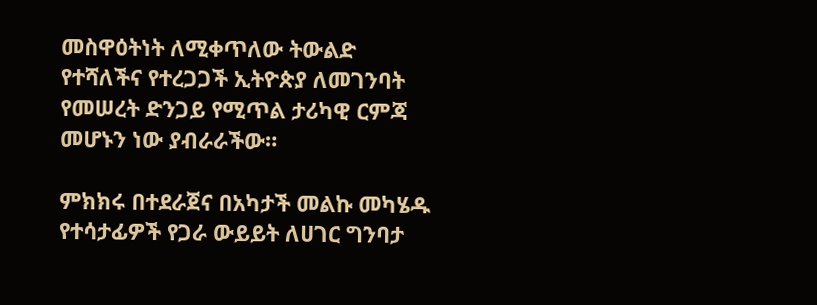መስዋዕትነት ለሚቀጥለው ትውልድ የተሻለችና የተረጋጋች ኢትዮጵያ ለመገንባት የመሠረት ድንጋይ የሚጥል ታሪካዊ ርምጃ መሆኑን ነው ያብራራችው።

ምክክሩ በተደራጀና በአካታች መልኩ መካሄዱ የተሳታፊዎች የጋራ ውይይት ለሀገር ግንባታ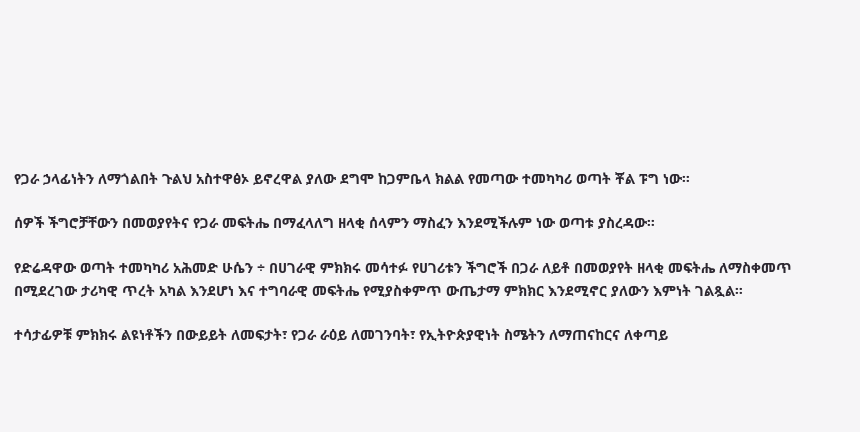የጋራ ኃላፊነትን ለማጎልበት ጉልህ አስተዋፅኦ ይኖረዋል ያለው ደግሞ ከጋምቤላ ክልል የመጣው ተመካካሪ ወጣት ቾል ፑግ ነው።

ሰዎች ችግሮቻቸውን በመወያየትና የጋራ መፍትሔ በማፈላለግ ዘላቂ ሰላምን ማስፈን እንደሚችሉም ነው ወጣቱ ያስረዳው።

የድሬዳዋው ወጣት ተመካካሪ አሕመድ ሁሴን ÷ በሀገራዊ ምክክሩ መሳተፉ የሀገሪቱን ችግሮች በጋራ ለይቶ በመወያየት ዘላቂ መፍትሔ ለማስቀመጥ በሚደረገው ታሪካዊ ጥረት አካል እንደሆነ እና ተግባራዊ መፍትሔ የሚያስቀምጥ ውጤታማ ምክክር እንደሚኖር ያለውን እምነት ገልጿል።

ተሳታፊዎቹ ምክክሩ ልዩነቶችን በውይይት ለመፍታት፣ የጋራ ራዕይ ለመገንባት፣ የኢትዮጵያዊነት ስሜትን ለማጠናከርና ለቀጣይ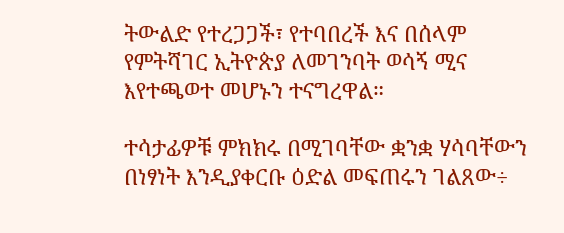ትውልድ የተረጋጋች፣ የተባበረች እና በሰላም የምትሻገር ኢትዮጵያ ለመገንባት ወሳኝ ሚና እየተጫወተ መሆኑን ተናግረዋል።

ተሳታፊዎቹ ምክክሩ በሚገባቸው ቋንቋ ሃሳባቸውን በነፃነት እንዲያቀርቡ ዕድል መፍጠሩን ገልጸው÷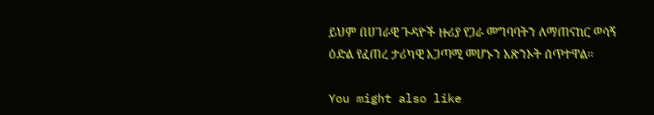ይህም በሀገራዊ ጉዳዮች ዙሪያ የጋራ መግባባትን ለማጠናከር ወሳኝ ዕድል የፈጠረ ታሪካዊ አጋጣሚ መሆኑን አጽንኦት ሰጥተዋል።

You might also like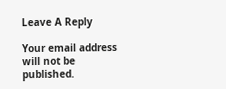Leave A Reply

Your email address will not be published.